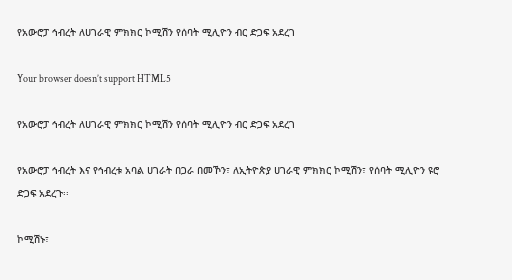የአውሮፓ ኅብረት ለሀገራዊ ምክክር ኮሚሽን የሰባት ሚሊዮን ብር ድጋፍ አደረገ

Your browser doesn’t support HTML5

የአውሮፓ ኅብረት ለሀገራዊ ምክክር ኮሚሽን የሰባት ሚሊዮን ብር ድጋፍ አደረገ

የአውሮፓ ኅብረት እና የኅብረቱ አባል ሀገራት በጋራ በመኾን፣ ለኢትዮጵያ ሀገራዊ ምክክር ኮሚሽን፣ የሰባት ሚሊዮን ዩሮ ድጋፍ አደረጉ፡፡

ኮሚሽኑ፣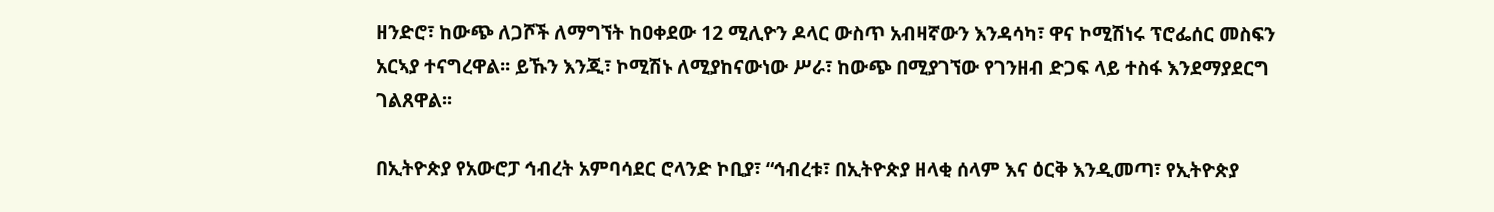ዘንድሮ፣ ከውጭ ለጋሾች ለማግኘት ከዐቀደው 12 ሚሊዮን ዶላር ውስጥ አብዛኛውን እንዳሳካ፣ ዋና ኮሚሽነሩ ፕሮፌሰር መስፍን አርኣያ ተናግረዋል፡፡ ይኹን እንጂ፣ ኮሚሽኑ ለሚያከናውነው ሥራ፣ ከውጭ በሚያገኘው የገንዘብ ድጋፍ ላይ ተስፋ እንደማያደርግ ገልጸዋል፡፡

በኢትዮጵያ የአውሮፓ ኅብረት አምባሳደር ሮላንድ ኮቢያ፣ “ኅብረቱ፣ በኢትዮጵያ ዘላቂ ሰላም እና ዕርቅ እንዲመጣ፣ የኢትዮጵያ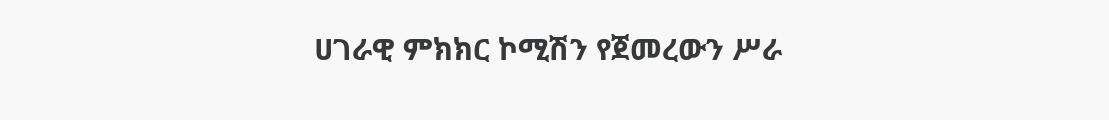ሀገራዊ ምክክር ኮሚሽን የጀመረውን ሥራ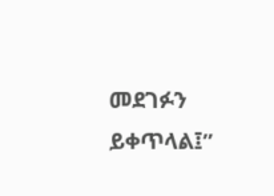መደገፉን ይቀጥላል፤”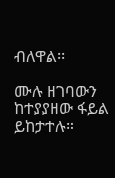ብለዋል፡፡

ሙሉ ዘገባውን ከተያያዘው ፋይል ይከታተሉ።